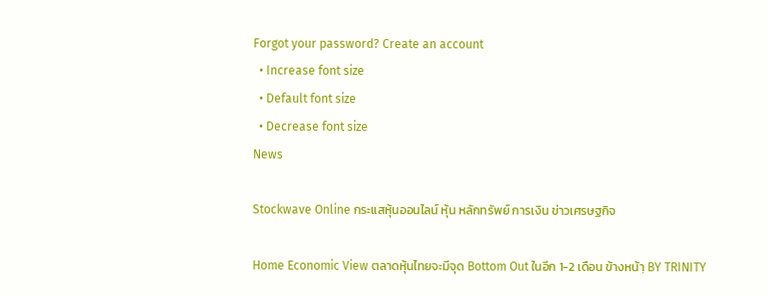Forgot your password? Create an account
  • Increase font size
  • Default font size
  • Decrease font size
News

Stockwave Online กระแสหุ้นออนไลน์ หุ้น หลักทรัพย์ การเงิน ข่าวเศรษฐกิจ

Home Economic View ตลาดหุ้นไทยจะมีจุด Bottom Out ในอีก 1-2 เดือน ข้างหน้าฺ BY TRINITY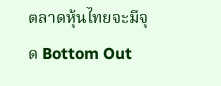ตลาดหุ้นไทยจะมีจุด Bottom Out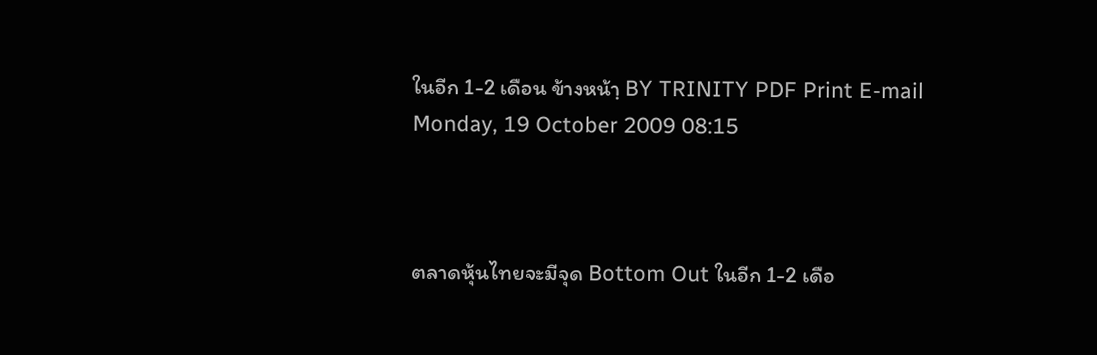ในอีก 1-2 เดือน ข้างหน้าฺ BY TRINITY PDF Print E-mail
Monday, 19 October 2009 08:15



ตลาดหุ้นไทยจะมีจุด Bottom Out ในอีก 1-2 เดือ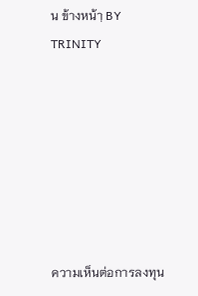น ข้างหน้าฺ BY TRINITY







ความเห็นต่อการลงทุน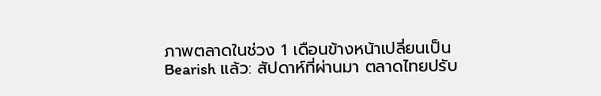ภาพตลาดในช่วง 1 เดือนข้างหน้าเปลี่ยนเป็น Bearish แล้ว: สัปดาห์ที่ผ่านมา ตลาดไทยปรับ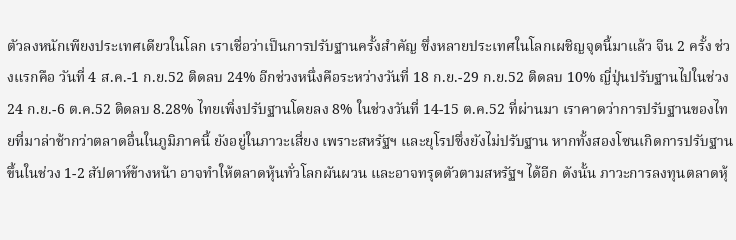ตัวลงหนักเพียงประเทศเดียวในโลก เราเชื่อว่าเป็นการปรับฐานครั้งสำคัญ ซึ่งหลายประเทศในโลกเผชิญจุดนี้มาแล้ว จีน 2 ครั้ง ช่วงแรกคือ วันที่ 4 ส.ค.-1 ก.ย.52 ติดลบ 24% อีกช่วงหนึ่งคือระหว่างวันที่ 18 ก.ย.-29 ก.ย.52 ติดลบ 10% ญี่ปุ่นปรับฐานไปในช่วง 24 ก.ย.-6 ต.ค.52 ติดลบ 8.28% ไทยเพิ่งปรับฐานโดยลง 8% ในช่วงวันที่ 14-15 ต.ค.52 ที่ผ่านมา เราคาดว่าการปรับฐานของไทยที่มาล่าช้ากว่าตลาดอื่นในภูมิภาคนี้ ยังอยู่ในภาวะเสี่ยง เพราะสหรัฐฯ และยุโรปซึ่งยังไม่ปรับฐาน หากทั้งสองโซนเกิดการปรับฐานขึ้นในช่วง 1-2 สัปดาห์ข้างหน้า อาจทำให้ตลาดหุ้นทั่วโลกผันผวน และอาจทรุดตัวตามสหรัฐฯ ได้อีก ดังนั้น ภาวะการลงทุนตลาดหุ้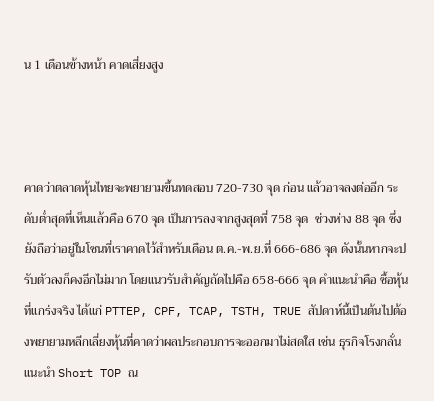น 1 เดือนข้างหน้า คาดเสี่ยงสูง



คาดว่าตลาดหุ้นไทยจะพยายามขึ้นทดสอบ 720-730 จุด ก่อน แล้วอาจลงต่ออีก ระดับต่ำสุดที่เห็นแล้วคือ 670 จุด เป็นการลงจากสูงสุดที่ 758 จุด  ช่วงห่าง 88 จุด ซึ่งยังถือว่าอยู่ในโซนที่เราคาดไว้สำหรับเดือน ต.ค.-พ.ย.ที่ 666-686 จุด ดังนั้นหากจะปรับตัวลงก็คงอีกไม่มาก โดยแนวรับสำคัญถัดไปคือ 658-666 จุด คำแนะนำคือ ซื้อหุ้นที่แกร่งจริง ได้แก่ PTTEP, CPF, TCAP, TSTH, TRUE สัปดาห์นี้เป็นต้นไปต้องพยายามหลีกเลี่ยงหุ้นที่คาดว่าผลประกอบการจะออกมาไม่สดใส เช่น ธุรกิจโรงกลั่น แนะนำ Short TOP ณ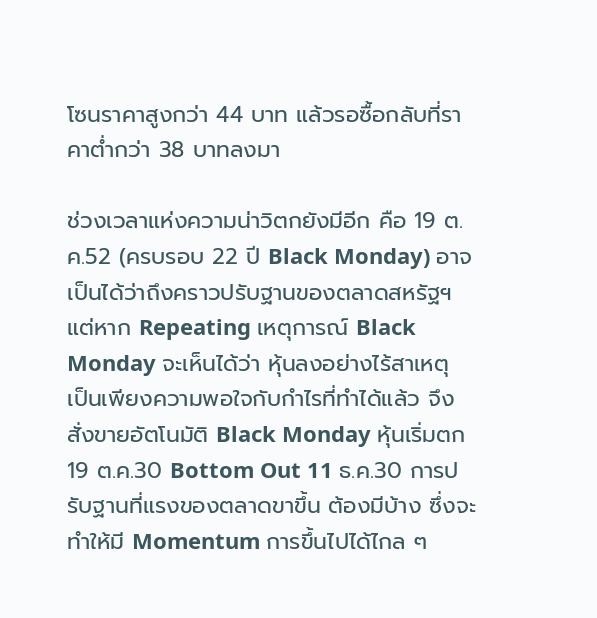โซนราคาสูงกว่า 44 บาท แล้วรอซื้อกลับที่ราคาต่ำกว่า 38 บาทลงมา

ช่วงเวลาแห่งความน่าวิตกยังมีอีก คือ 19 ต.ค.52 (ครบรอบ 22 ปี Black Monday) อาจเป็นได้ว่าถึงคราวปรับฐานของตลาดสหรัฐฯ  แต่หาก Repeating เหตุการณ์ Black Monday จะเห็นได้ว่า หุ้นลงอย่างไร้สาเหตุ เป็นเพียงความพอใจกับกำไรที่ทำได้แล้ว จึงสั่งขายอัตโนมัติ Black Monday หุ้นเริ่มตก 19 ต.ค.30 Bottom Out 11 ธ.ค.30 การปรับฐานที่แรงของตลาดขาขึ้น ต้องมีบ้าง ซึ่งจะทำให้มี Momentum การขึ้นไปได้ไกล ๆ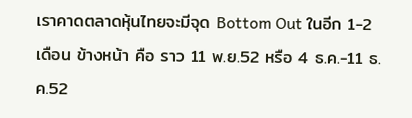เราคาดตลาดหุ้นไทยจะมีจุด Bottom Out ในอีก 1-2 เดือน ข้างหน้า คือ ราว 11 พ.ย.52 หรือ 4 ธ.ค.-11 ธ.ค.52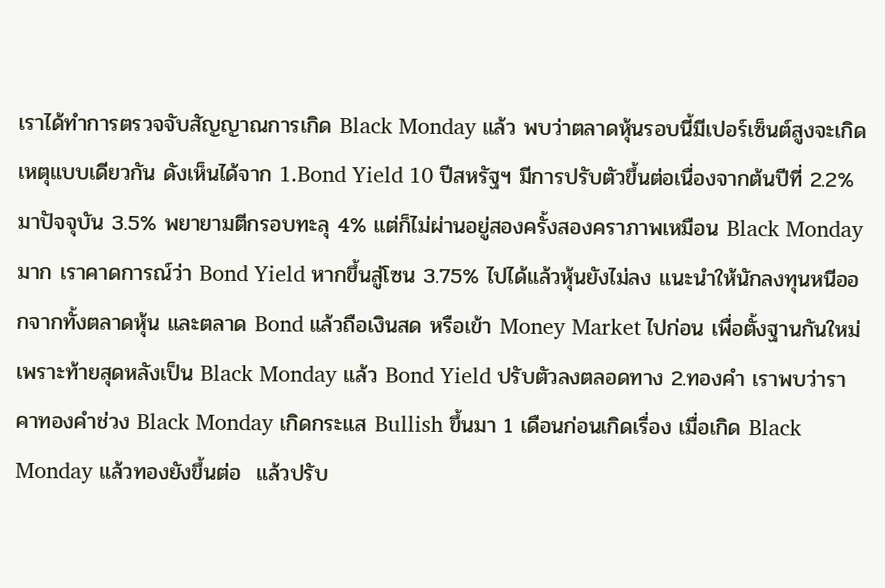เราได้ทำการตรวจจับสัญญาณการเกิด Black Monday แล้ว พบว่าตลาดหุ้นรอบนี้มีเปอร์เซ็นต์สูงจะเกิดเหตุแบบเดียวกัน ดังเห็นได้จาก 1.Bond Yield 10 ปีสหรัฐฯ มีการปรับตัวขึ้นต่อเนื่องจากต้นปีที่ 2.2% มาปัจจุบัน 3.5% พยายามตีกรอบทะลุ 4% แต่ก็ไม่ผ่านอยู่สองครั้งสองคราภาพเหมือน Black Monday มาก เราคาดการณ์ว่า Bond Yield หากขึ้นสู่โซน 3.75% ไปได้แล้วหุ้นยังไม่ลง แนะนำให้นักลงทุนหนีออกจากทั้งตลาดหุ้น และตลาด Bond แล้วถือเงินสด หรือเข้า Money Market ไปก่อน เพื่อตั้งฐานกันใหม่ เพราะท้ายสุดหลังเป็น Black Monday แล้ว Bond Yield ปรับตัวลงตลอดทาง 2.ทองคำ เราพบว่าราคาทองคำช่วง Black Monday เกิดกระแส Bullish ขึ้นมา 1 เดือนก่อนเกิดเรื่อง เมื่อเกิด Black Monday แล้วทองยังขึ้นต่อ  แล้วปรับ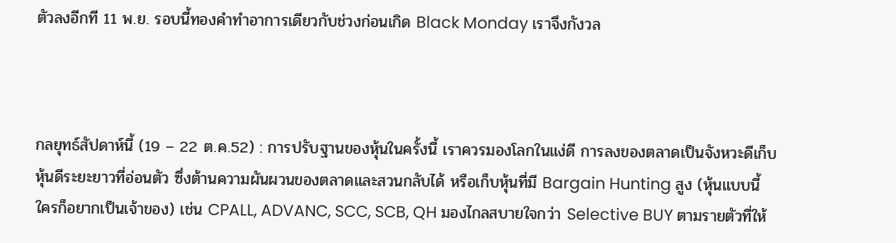ตัวลงอีกที 11 พ.ย. รอบนี้ทองคำทำอาการเดียวกับช่วงก่อนเกิด Black Monday เราจึงกังวล



กลยุทธ์สัปดาห์นี้ (19 – 22 ต.ค.52) : การปรับฐานของหุ้นในครั้งนี้ เราควรมองโลกในแง่ดี การลงของตลาดเป็นจังหวะดีเก็บหุ้นดีระยะยาวที่อ่อนตัว ซึ่งต้านความผันผวนของตลาดและสวนกลับได้ หรือเก็บหุ้นที่มี Bargain Hunting สูง (หุ้นแบบนี้ใครก็อยากเป็นเจ้าของ) เช่น CPALL, ADVANC, SCC, SCB, QH มองไกลสบายใจกว่า Selective BUY ตามรายตัวที่ให้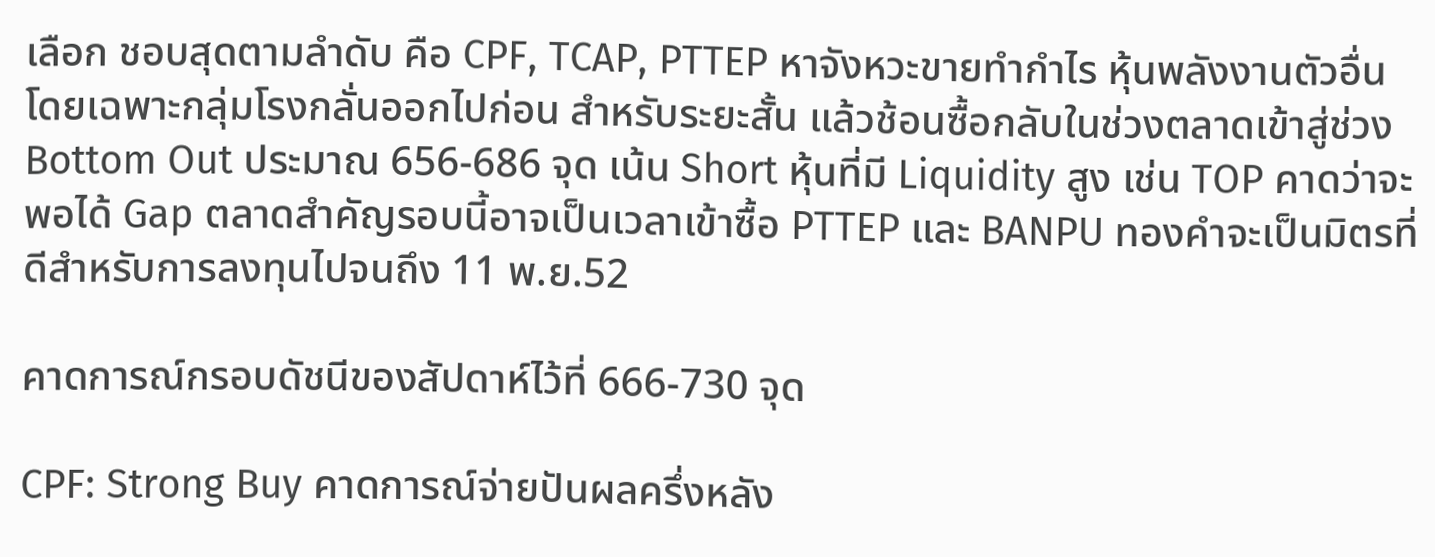เลือก ชอบสุดตามลำดับ คือ CPF, TCAP, PTTEP หาจังหวะขายทำกำไร หุ้นพลังงานตัวอื่น โดยเฉพาะกลุ่มโรงกลั่นออกไปก่อน สำหรับระยะสั้น แล้วช้อนซื้อกลับในช่วงตลาดเข้าสู่ช่วง Bottom Out ประมาณ 656-686 จุด เน้น Short หุ้นที่มี Liquidity สูง เช่น TOP คาดว่าจะพอได้ Gap ตลาดสำคัญรอบนี้อาจเป็นเวลาเข้าซื้อ PTTEP และ BANPU ทองคำจะเป็นมิตรที่ดีสำหรับการลงทุนไปจนถึง 11 พ.ย.52

คาดการณ์กรอบดัชนีของสัปดาห์ไว้ที่ 666-730 จุด

CPF: Strong Buy คาดการณ์จ่ายปันผลครึ่งหลัง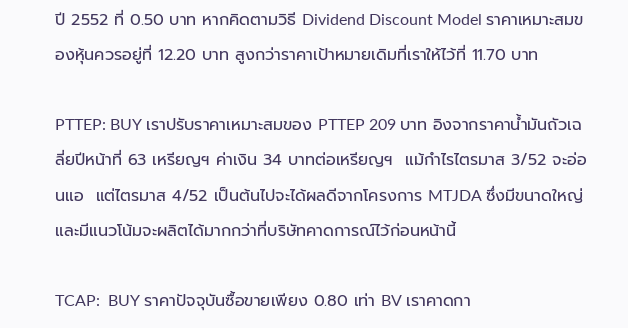ปี 2552 ที่ 0.50 บาท หากคิดตามวิธี Dividend Discount Model ราคาเหมาะสมของหุ้นควรอยู่ที่ 12.20 บาท สูงกว่าราคาเป้าหมายเดิมที่เราให้ไว้ที่ 11.70 บาท

PTTEP: BUY เราปรับราคาเหมาะสมของ PTTEP 209 บาท อิงจากราคาน้ำมันถัวเฉลี่ยปีหน้าที่ 63 เหรียญฯ ค่าเงิน 34 บาทต่อเหรียญฯ  แม้กำไรไตรมาส 3/52 จะอ่อนแอ  แต่ไตรมาส 4/52 เป็นต้นไปจะได้ผลดีจากโครงการ MTJDA ซึ่งมีขนาดใหญ่และมีแนวโน้มจะผลิตได้มากกว่าที่บริษัทคาดการณ์ไว้ก่อนหน้านี้

TCAP:  BUY ราคาปัจจุบันซื้อขายเพียง 0.80 เท่า BV เราคาดกา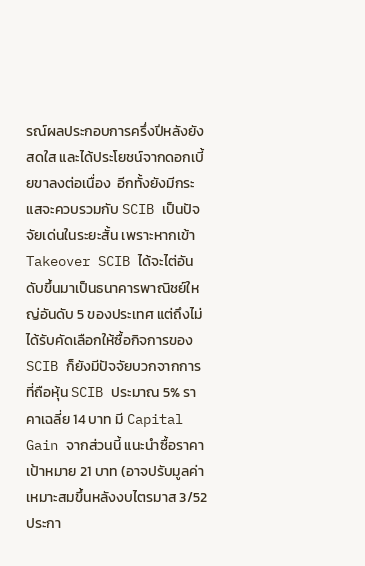รณ์ผลประกอบการครึ่งปีหลังยังสดใส และได้ประโยชน์จากดอกเบี้ยขาลงต่อเนื่อง  อีกทั้งยังมีกระแสจะควบรวมกับ SCIB เป็นปัจจัยเด่นในระยะสั้น เพราะหากเข้า Takeover SCIB ได้จะไต่อันดับขึ้นมาเป็นธนาคารพาณิชย์ใหญ่อันดับ 5 ของประเทศ แต่ถึงไม่ได้รับคัดเลือกให้ซื้อกิจการของ SCIB ก็ยังมีปัจจัยบวกจากการที่ถือหุ้น SCIB ประมาณ 5% ราคาเฉลี่ย 14 บาท มี Capital Gain จากส่วนนี้ แนะนำซื้อราคาเป้าหมาย 21 บาท (อาจปรับมูลค่าเหมาะสมขึ้นหลังงบไตรมาส 3/52 ประกา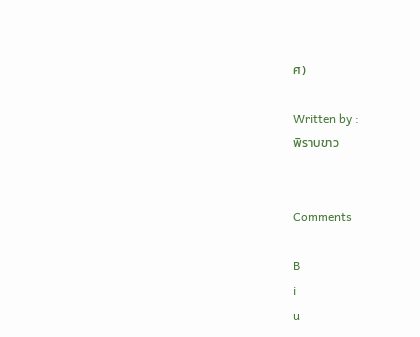ศ)

Written by :
พิราบขาว


Comments

B
i
u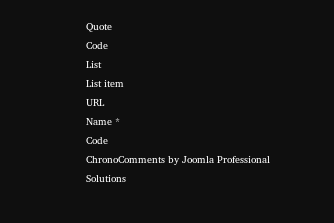Quote
Code
List
List item
URL
Name *
Code
ChronoComments by Joomla Professional Solutions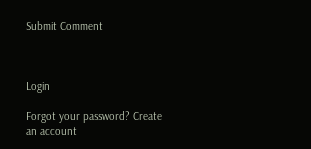Submit Comment



Login

Forgot your password? Create an account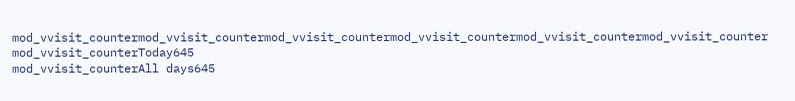mod_vvisit_countermod_vvisit_countermod_vvisit_countermod_vvisit_countermod_vvisit_countermod_vvisit_counter
mod_vvisit_counterToday645
mod_vvisit_counterAll days645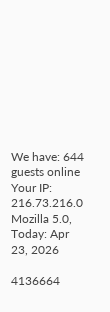We have: 644 guests online
Your IP: 216.73.216.0
Mozilla 5.0,
Today: Apr 23, 2026

4136664